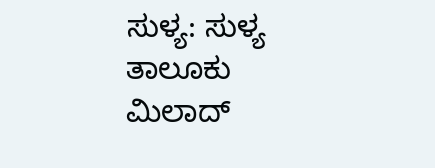ಸುಳ್ಯ: ಸುಳ್ಯ ತಾಲೂಕು ಮಿಲಾದ್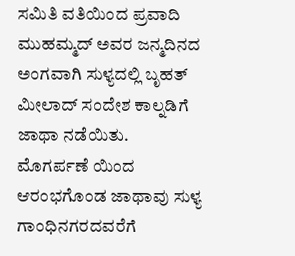ಸಮಿತಿ ವತಿಯಿಂದ ಪ್ರವಾದಿ ಮುಹಮ್ಮದ್ ಅವರ ಜನ್ಮದಿನದ ಅಂಗವಾಗಿ ಸುಳ್ಯದಲ್ಲಿ ಬೃಹತ್ ಮೀಲಾದ್ ಸಂದೇಶ ಕಾಲ್ನಡಿಗೆ ಜಾಥಾ ನಡೆಯಿತು.
ಮೊಗರ್ಪಣೆ ಯಿಂದ ಆರಂಭಗೊಂಡ ಜಾಥಾವು ಸುಳ್ಯ ಗಾಂಧಿನಗರದವರೆಗೆ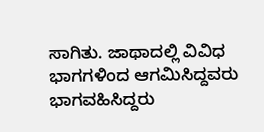ಸಾಗಿತು. ಜಾಥಾದಲ್ಲಿ ವಿವಿಧ ಭಾಗಗಳಿಂದ ಆಗಮಿಸಿದ್ದವರು ಭಾಗವಹಿಸಿದ್ದರು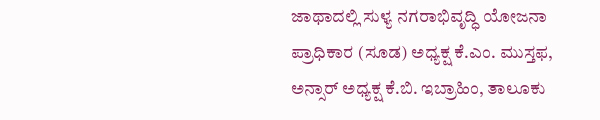ಜಾಥಾದಲ್ಲಿ ಸುಳ್ಯ ನಗರಾಭಿವೃದ್ಧಿ ಯೋಜನಾ ಪ್ರಾಧಿಕಾರ (ಸೂಡ) ಅಧ್ಯಕ್ಷ ಕೆ.ಎಂ. ಮುಸ್ತಫ, ಅನ್ಸಾರ್ ಅಧ್ಯಕ್ಷ ಕೆ.ಬಿ. ಇಬ್ರಾಹಿಂ, ತಾಲೂಕು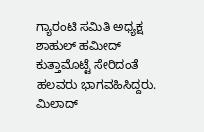ಗ್ಯಾರಂಟಿ ಸಮಿತಿ ಅಧ್ಯಕ್ಷ ಶಾಹುಲ್ ಹಮೀದ್ ಕುತ್ತಾಮೊಟ್ಟೆ ಸೇರಿದಂತೆ ಹಲವರು ಭಾಗವಹಿಸಿದ್ದರು.
ಮಿಲಾದ್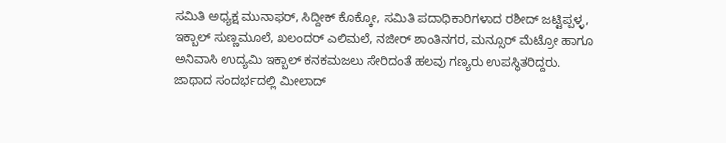ಸಮಿತಿ ಅಧ್ಯಕ್ಷ ಮುನಾಫರ್, ಸಿದ್ದೀಕ್ ಕೊಕ್ಕೋ, ಸಮಿತಿ ಪದಾಧಿಕಾರಿಗಳಾದ ರಶೀದ್ ಜಟ್ಟಿಪ್ಪಳ್ಳ, ಇಕ್ಬಾಲ್ ಸುಣ್ಣಮೂಲೆ, ಖಲಂದರ್ ಎಲಿಮಲೆ, ನಜೀರ್ ಶಾಂತಿನಗರ, ಮನ್ಸೂರ್ ಮೆಟ್ರೋ ಹಾಗೂ ಅನಿವಾಸಿ ಉದ್ಯಮಿ ಇಕ್ಬಾಲ್ ಕನಕಮಜಲು ಸೇರಿದಂತೆ ಹಲವು ಗಣ್ಯರು ಉಪಸ್ಥಿತರಿದ್ದರು.
ಜಾಥಾದ ಸಂದರ್ಭದಲ್ಲಿ ಮೀಲಾದ್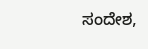ಸಂದೇಶ,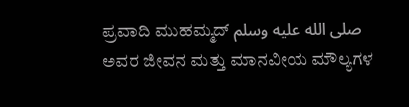ಪ್ರವಾದಿ ಮುಹಮ್ಮದ್ صلى الله عليه وسلم ಅವರ ಜೀವನ ಮತ್ತು ಮಾನವೀಯ ಮೌಲ್ಯಗಳ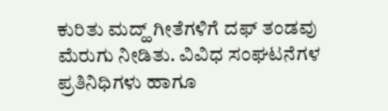ಕುರಿತು ಮದ್ಹ್ ಗೀತೆಗಳಿಗೆ ದಫ್ ತಂಡವು ಮೆರುಗು ನೀಡಿತು. ವಿವಿಧ ಸಂಘಟನೆಗಳ ಪ್ರತಿನಿಧಿಗಳು ಹಾಗೂ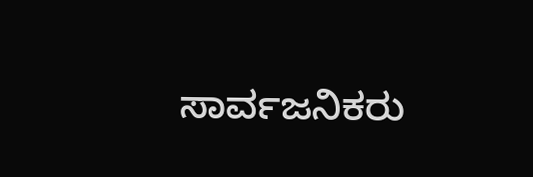ಸಾರ್ವಜನಿಕರು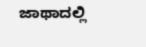ಜಾಥಾದಲ್ಲಿ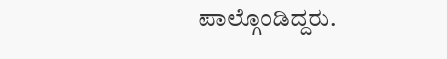ಪಾಲ್ಗೊಂಡಿದ್ದರು.